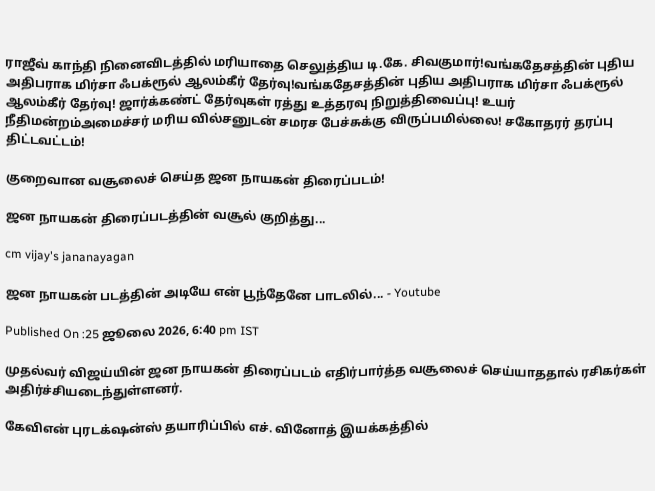ராஜீவ் காந்தி நினைவிடத்தில் மரியாதை செலுத்திய டி.கே. சிவகுமார்!வங்கதேசத்தின் புதிய அதிபராக மிர்சா ஃபக்ரூல் ஆலம்கீர் தேர்வு!வங்கதேசத்தின் புதிய அதிபராக மிர்சா ஃபக்ரூல் ஆலம்கீர் தேர்வு! ஜார்க்கண்ட் தேர்வுகள் ரத்து உத்தரவு நிறுத்திவைப்பு! உயர் நீதிமன்றம்அமைச்சர் மரிய வில்சனுடன் சமரச பேச்சுக்கு விருப்பமில்லை! சகோதரர் தரப்பு திட்டவட்டம்!

குறைவான வசூலைச் செய்த ஜன நாயகன் திரைப்படம்!

ஜன நாயகன் திரைப்படத்தின் வசூல் குறித்து...

cm vijay's jananayagan

ஜன நாயகன் படத்தின் அடியே என் பூந்தேனே பாடலில்... - Youtube

Published On :25 ஜூலை 2026, 6:40 pm IST

முதல்வர் விஜய்யின் ஜன நாயகன் திரைப்படம் எதிர்பார்த்த வசூலைச் செய்யாததால் ரசிகர்கள் அதிர்ச்சியடைந்துள்ளனர்.

கேவிஎன் புரடக்‌ஷன்ஸ் தயாரிப்பில் எச். வினோத் இயக்கத்தில்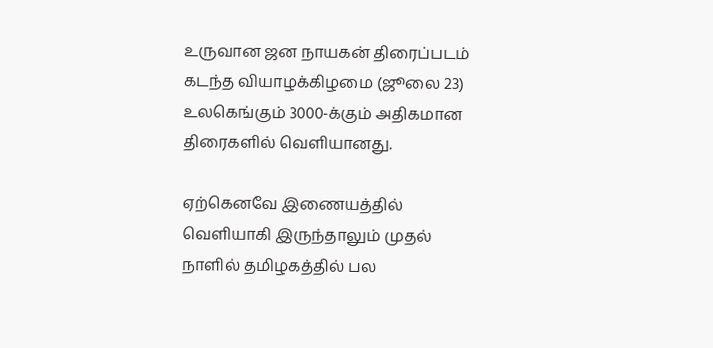உருவான ஜன நாயகன் திரைப்படம் கடந்த வியாழக்கிழமை (ஜூலை 23) உலகெங்கும் 3000-க்கும் அதிகமான திரைகளில் வெளியானது.

ஏற்கெனவே இணையத்தில் வெளியாகி இருந்தாலும் முதல் நாளில் தமிழகத்தில் பல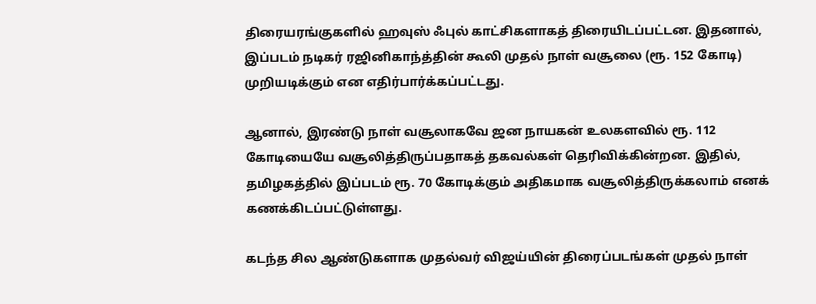திரையரங்குகளில் ஹவுஸ் ஃபுல் காட்சிகளாகத் திரையிடப்பட்டன. இதனால், இப்படம் நடிகர் ரஜினிகாந்த்தின் கூலி முதல் நாள் வசூலை (ரூ. 152 கோடி) முறியடிக்கும் என எதிர்பார்க்கப்பட்டது.

ஆனால், இரண்டு நாள் வசூலாகவே ஜன நாயகன் உலகளவில் ரூ. 112 கோடியையே வசூலித்திருப்பதாகத் தகவல்கள் தெரிவிக்கின்றன. இதில், தமிழகத்தில் இப்படம் ரூ. 70 கோடிக்கும் அதிகமாக வசூலித்திருக்கலாம் எனக் கணக்கிடப்பட்டுள்ளது.

கடந்த சில ஆண்டுகளாக முதல்வர் விஜய்யின் திரைப்படங்கள் முதல் நாள்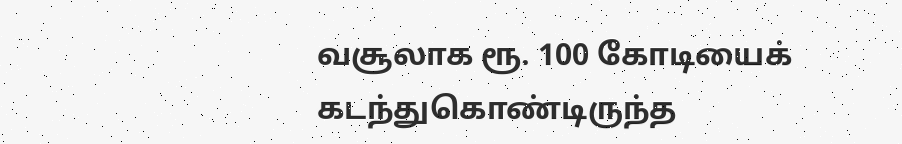வசூலாக ரூ. 100 கோடியைக் கடந்துகொண்டிருந்த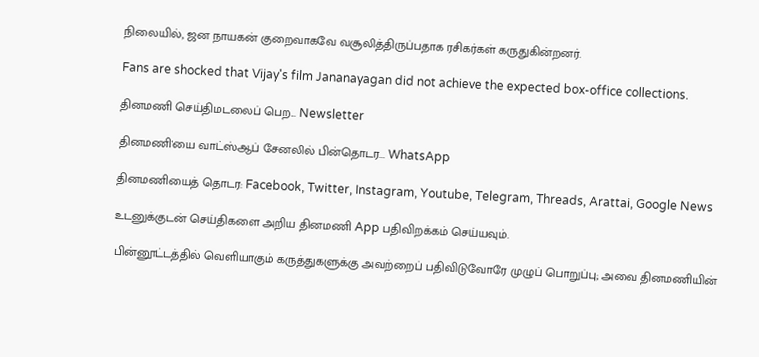நிலையில், ஜன நாயகன் குறைவாகவே வசூலித்திருப்பதாக ரசிகர்கள் கருதுகின்றனர்.

Fans are shocked that Vijay's film Jananayagan did not achieve the expected box-office collections.

தினமணி செய்திமடலைப் பெற... Newsletter

தினமணி'யை வாட்ஸ்ஆப் சேனலில் பின்தொடர... WhatsApp

தினமணியைத் தொடர: Facebook, Twitter, Instagram, Youtube, Telegram, Threads, Arattai, Google News

உடனுக்குடன் செய்திகளை அறிய தினமணி App பதிவிறக்கம் செய்யவும்.

பின்னூட்டத்தில் வெளியாகும் கருத்துகளுக்கு அவற்றைப் பதிவிடுவோரே முழுப் பொறுப்பு; அவை தினமணியின்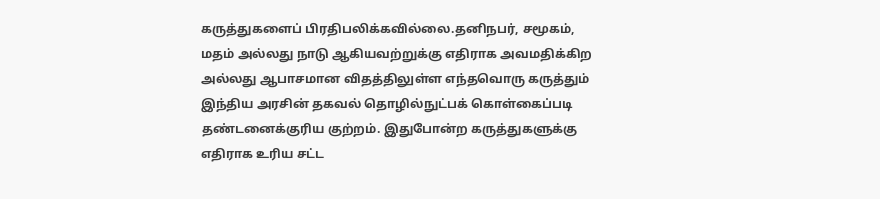கருத்துகளைப் பிரதிபலிக்கவில்லை.தனிநபர், சமூகம், மதம் அல்லது நாடு ஆகியவற்றுக்கு எதிராக அவமதிக்கிற அல்லது ஆபாசமான விதத்திலுள்ள எந்தவொரு கருத்தும் இந்திய அரசின் தகவல் தொழில்நுட்பக் கொள்கைப்படி தண்டனைக்குரிய குற்றம். இதுபோன்ற கருத்துகளுக்கு எதிராக உரிய சட்ட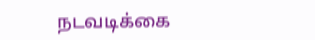நடவடிக்கை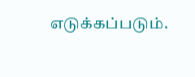எடுக்கப்படும்.